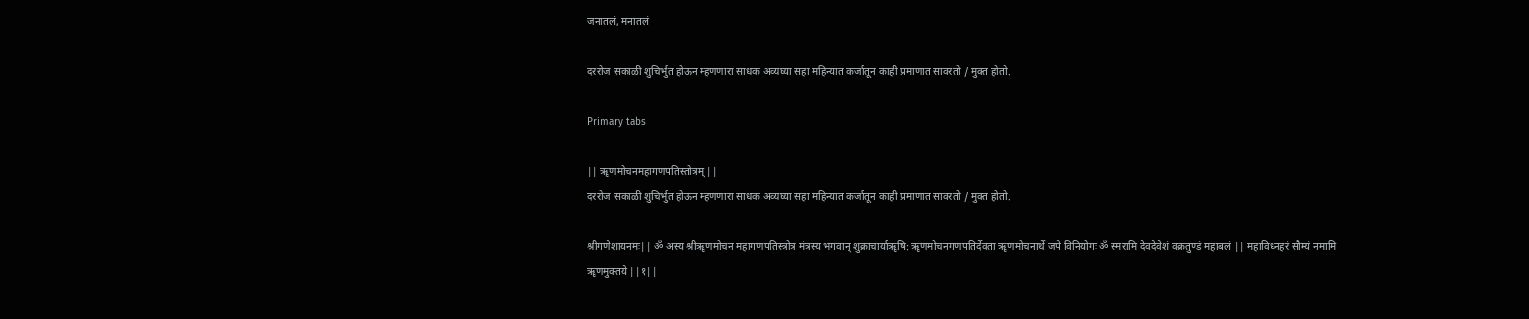जनातलं, मनातलं

दररोज सकाळी शुचिर्भुत होऊन म्हणणारा साधक अव्यघ्या सहा महिन्यात कर्जातून काही प्रमाणात सावरतो / मुक्त होतो.

Primary tabs

|| ॠणमोचनमहागणपतिस्तोत्रम् ||
दररोज सकाळी शुचिर्भुत होऊन म्हणणारा साधक अव्यघ्या सहा महिन्यात कर्जातून काही प्रमाणात सावरतो / मुक्त होतो.

श्रीगणेशायनमः|| ॐ अस्य श्रीॠणमोचन महागणपतिस्त्रोत्र मंत्रस्य भगवान् शुक्राचार्याॠषि: ॠणमोचनगणपतिर्देवता ॠणमोचनार्थे जपे विनियोगः ॐ स्मरामि देवदेवेशं वक्रतुण्डं महाबलं || महाविध्नहरं सौम्यं नमामि ॠणमुक्तये ||१||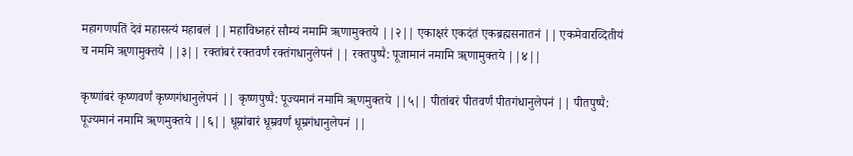महागणपतिं देवं महासत्यं महाबलं || महाविध्नहरं सौम्यं नमामि ॠणामुक्तये ||२|| एकाक्षरं एकदंतं एकब्रह्मसनातनं || एकमेवारव्दितीयं च नममि ॠणामुक्तये ||३|| रक्तांबरं रक्तवर्णं रक्तंगधानुलेपनं || रक्तपुष्पै: पूजामानं नमामि ॠणामुक्तये ||४||

कृष्णांबरं कृष्णवर्णं कृष्णगंधानुलेपनं || कृष्णपुष्पै: पूज्यमानं नमामि ॠणमुक्तये ||५|| पीतांबरं पीतवर्णं पीतगंधानुलेपनं || पीतपुष्पै: पूज्यमानं नमामि ॠणमुक्तये ||६|| धूम्रांबारं धूम्रवर्णं धूम्रगंधानुलेपनं ||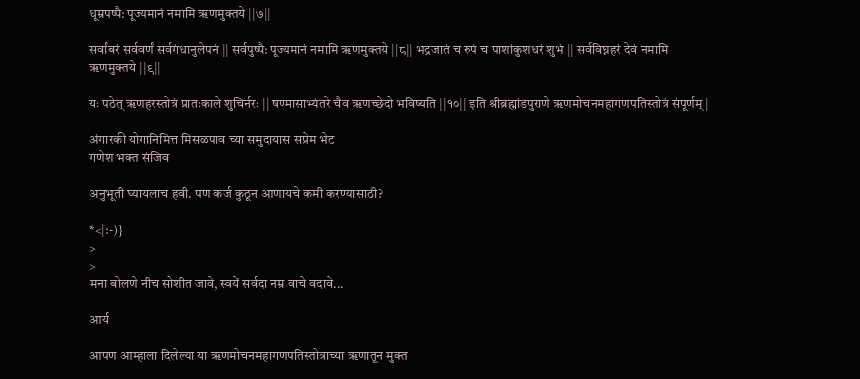धूम्रपष्पै: पूज्यमानं नमामि ॠणमुक्तये ||७||

सर्वांबरं सर्ववर्णं सर्वगंधानुलेपनं || सर्वपुष्पै: पूज्यमानं नमामि ॠणमुक्तये ||८|| भद्रजातं च रुपं च पाशांकुशधरं शुभं || सर्वविघ्नहरं देवं नमामि ॠणमुक्तये ||९||

यः पठेत् ॠणहरस्तोत्रं प्रातःकाले शुचिर्नरः || षण्मासाभ्यंतरे चैव ॠणच्छेदो भविष्यति ||१०|| इति श्रीब्रह्मांडपुराणे ॠणमोचनमहागणपतिस्तोत्रं संपूर्णम् |

अंगारकी योगानिमित्त मिसळपाव च्या समुदायास सप्रेम भेट
गणेश भक्त संजिव

अनुभूती घ्यायलाच हवी. पण कर्ज कुठून आणायचे कमी करण्यासाठी?

*<|:-)}
>
>
मना बोलणे नीच सोशीत जावे, स्वयें सर्वदा नम्र वाचे वदावे...

आर्य

आपण आम्हाला दिलेल्या या ॠणमोचनमहागणपतिस्तोत्राच्या ॠणातून मुक्त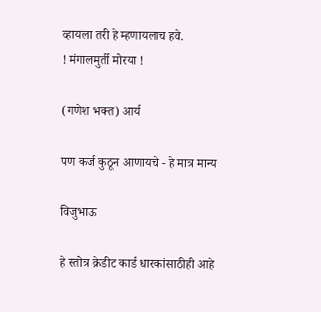व्हायला तरी हे म्हणायलाच हवे.
! मंगालमुर्ती मोरया !

(गणेश भक्त) आर्य

पण कर्ज कुठून आणायचे - हे मात्र मान्य

विजुभाऊ

हे स्तोत्र क्रेडीट कार्ड धारकांसाठीही आहे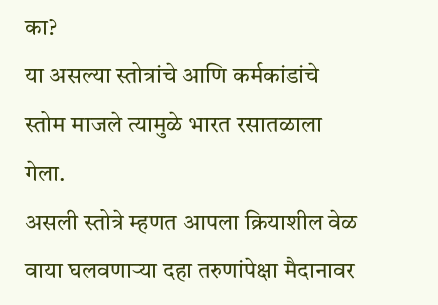का?
या असल्या स्तोत्रांचे आणि कर्मकांडांचे स्तोम माजले त्यामुळे भारत रसातळाला गेला.
असली स्तोत्रे म्हणत आपला क्रियाशील वेळ वाया घलवणार्‍या दहा तरुणांपेक्षा मैदानावर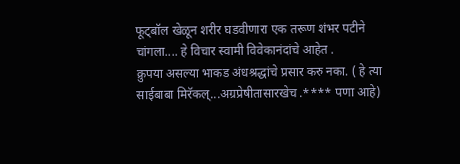फूट्बॉल खेळून शरीर घडवीणारा एक तरूण शंभर पटीने चांगला.... हे विचार स्वामी विवेकानंदांचे आहेत .
क्रुपया असल्या भाकड अंधश्रद्धांचे प्रसार करु नका. ( हे त्या साईबाबा मिरॅकल्...अग्रप्रेषीतासारखेच .**** पणा आहे)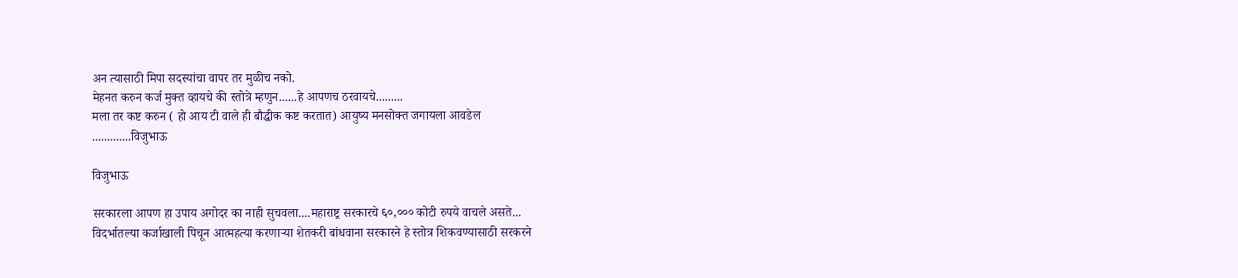अन त्यासाठी मिपा सदस्यांचा वापर तर मुळीच नको.
मेहनत करुन कर्ज मुक्त व्हायचे की स्तोत्रे म्हणुन......हे आपणच ठरवायचे.........
मला तर कष्ट करुन ( हो आय टी वाले ही बौद्धीक कष्ट करतात) आयुष्य मनसोक्त जगायला आवडेल
.............विजुभाऊ

विजुभाऊ

सरकारला आपण हा उपाय अगोदर का नाही सुचवला....महाराष्ट्र सरकारचे ६०,००० कोटी रुपये वाचले असते...
विदर्भातल्या कर्जाखाली पिचून आत्महत्या करणार्‍या शेतकरी बांधवाना सरकारने हे स्तोत्र शिकवण्यासाठी सरकरने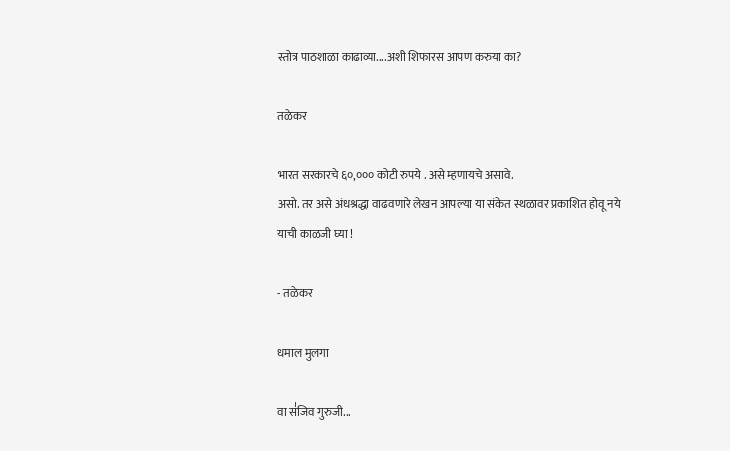स्तोत्र पाठशाळा काढाव्या....अशी शिफारस आपण करुया का?

तळेकर

भारत सरकारचे ६०,००० कोटी रुपये . असे म्हणायचे असावे.
असो. तर असे अंधश्रद्धा वाढवणारे लेखन आपल्या या संकेत स्थळावर प्रकाशित होवू नये याची काळजी घ्या !

- तळेकर

धमाल मुलगा

वा स॑जिव गुरुजी...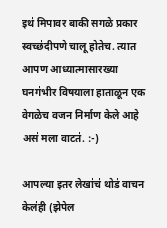इथ॑ मिपावर बाकी सगळे प्रकार स्वच्छ॑दीपणे चालू होतेच. त्यात आपण आध्यात्मासारख्या घनग॑भीर विषयाला हाताळून एक वेगळेच वजन निर्माण केले आहे अस॑ मला वाटत॑. :-)

आपल्या इतर लेखा॑च॑ थोड॑ वाचन केल॑ही (झेपेल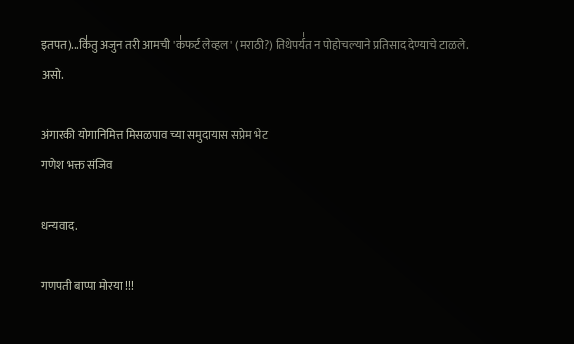इतपत)...कि॑तु अजुन तरी आमची 'क॑फर्ट लेव्हल' (मराठी?) तिथेपर्य॑त न पोहोचल्याने प्रतिसाद देण्याचे टाळले.
असो.

अंगारकी योगानिमित्त मिसळपाव च्या समुदायास सप्रेम भेट
गणेश भक्त संजिव

धन्यवाद.

गणपती बाप्पा मोरया !!!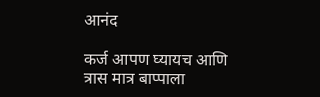आनंद

कर्ज आपण घ्यायच आणि त्रास मात्र बाप्पाला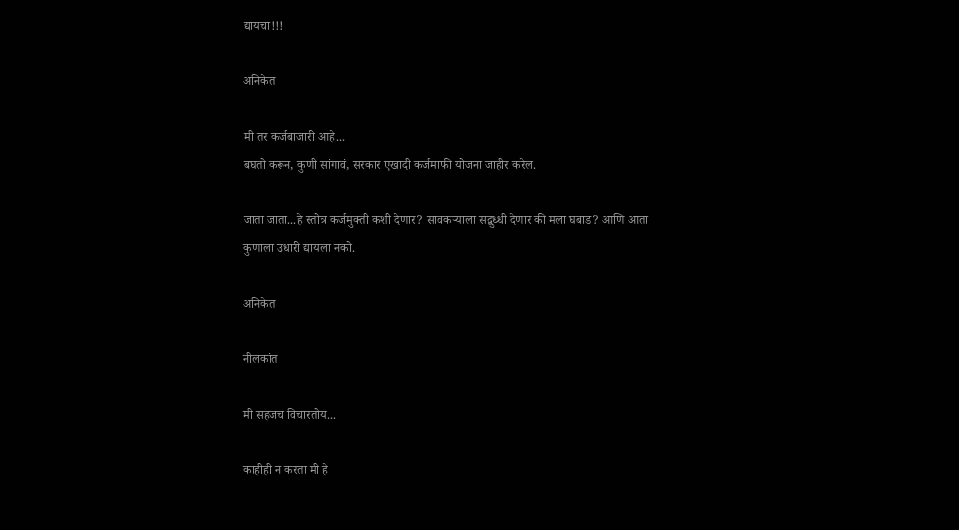द्यायचा!!!

अनिकेत

मी तर कर्जबाजारी आहे...
बघतो करून, कुणी सांगावं, सरकार एखादी कर्जमाफी योजना जाहीर करेल.

जाता जाता...हे स्तोत्र कर्जमुक्ती कशी देणार? सावकर्‍याला सद्बुध्धी देणार की मला घबाड? आणि आता कुणाला उधारी द्यायला नको.

अनिकेत

नीलकांत

मी सहजच विचारतोय...

काहीही न करता मी हे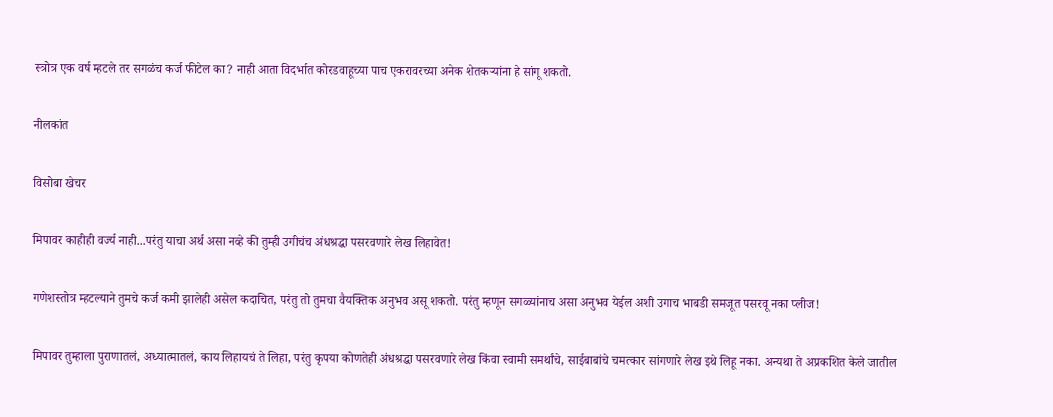स्त्रोत्र एक वर्ष म्हटले तर सगळंच कर्ज फीटेल का? नाही आता विदर्भात कोरडवाहूच्या पाच एकरावरच्या अनेक शेतकर्‍यांना हे सांगू शकतो.

नीलकांत

विसोबा खेचर

मिपावर काहीही वर्ज्य नाही...परंतु याचा अर्थ असा नव्हे की तुम्ही उगीचंच अंधश्रद्धा पसरवणारे लेख लिहावेत!

गणेशस्तोत्र म्हटल्याने तुमचे कर्ज कमी झालेही असेल कदाचित, परंतु तो तुमचा वैयक्तिक अनुभव असू शकतो. परंतु म्हणून सगळ्यांनाच असा अनुभव येईल अशी उगाच भाबडी समजूत पसरवू नका प्लीज!

मिपावर तुम्हाला पुराणातलं, अध्यात्मातलं, काय लिहायचं ते लिहा, परंतु कृपया कोणतेही अंधश्रद्धा पसरवणारे लेख किंवा स्वामी समर्थांचे, साईबाबांचे चमत्कार सांगणारे लेख इथे लिहू नका. अन्यथा ते अप्रकशित केले जातील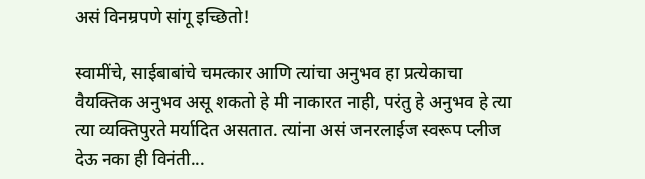असं विनम्रपणे सांगू इच्छितो!

स्वामींचे, साईबाबांचे चमत्कार आणि त्यांचा अनुभव हा प्रत्येकाचा वैयक्तिक अनुभव असू शकतो हे मी नाकारत नाही, परंतु हे अनुभव हे त्या त्या व्यक्तिपुरते मर्यादित असतात. त्यांना असं जनरलाईज स्वरूप प्लीज देऊ नका ही विनंती...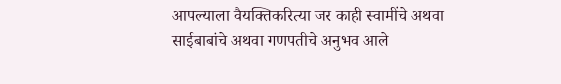आपल्याला वैयक्तिकरित्या जर काही स्वामींचे अथवा साईबाबांचे अथवा गणपतीचे अनुभव आले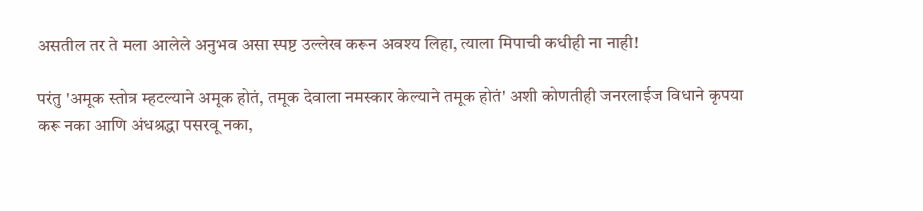असतील तर ते मला आलेले अनुभव असा स्पष्ट उल्लेख करून अवश्य लिहा, त्याला मिपाची कधीही ना नाही!

परंतु 'अमूक स्तोत्र म्हटल्याने अमूक होतं, तमूक देवाला नमस्कार केल्याने तमूक होतं' अशी कोणतीही जनरलाईज विधाने कृपया करू नका आणि अंधश्रद्धा पसरवू नका,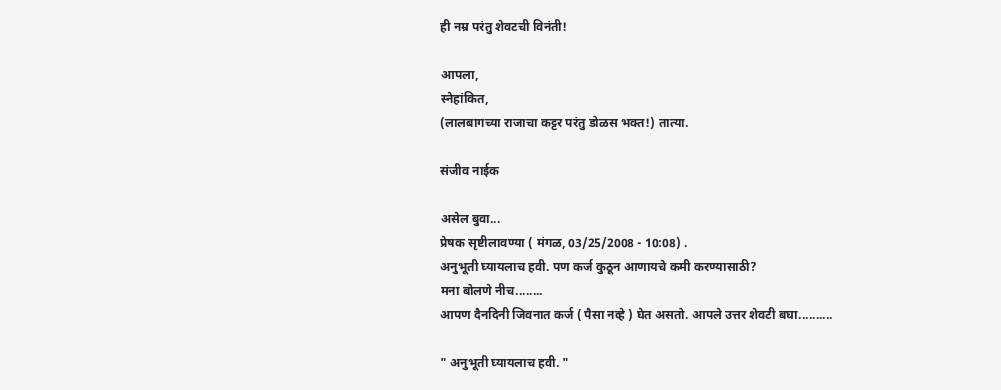ही नम्र परंतु शेवटची विनंती!

आपला,
स्नेहांकित,
(लालबागच्या राजाचा कट्टर परंतु डोळस भक्त!) तात्या.

संजीव नाईक

असेल बुवा...
प्रेषक सृष्टीलावण्या ( मंगळ, 03/25/2008 - 10:08) .
अनुभूती घ्यायलाच हवी. पण कर्ज कुठून आणायचे कमी करण्यासाठी?
मना बोलणे नीच........
आपण दैनदिनी जिवनात कर्ज ( पैसा नव्हे ) घेत असतो. आपले उत्तर शेवटी बघा..........

" अनुभूती घ्यायलाच हवी. "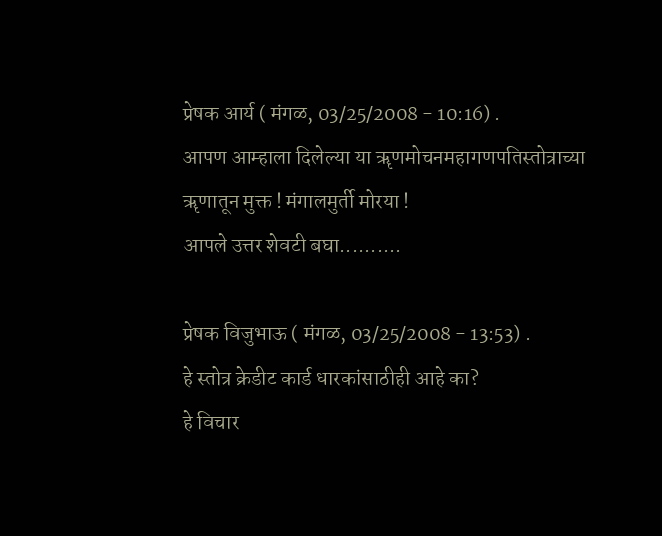प्रेषक आर्य ( मंगळ, 03/25/2008 - 10:16) .
आपण आम्हाला दिलेल्या या ॠणमोचनमहागणपतिस्तोत्राच्या ॠणातून मुक्त ! मंगालमुर्ती मोरया !
आपले उत्तर शेवटी बघा..........

प्रेषक विजुभाऊ ( मंगळ, 03/25/2008 - 13:53) .
हे स्तोत्र क्रेडीट कार्ड धारकांसाठीही आहे का?
हे विचार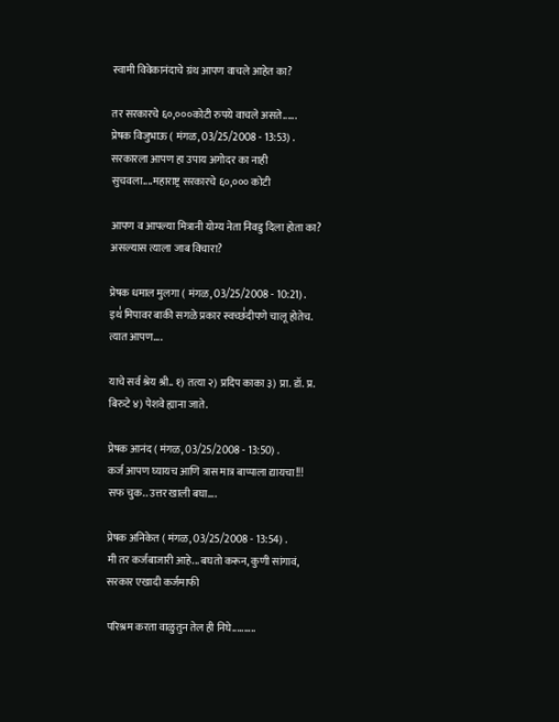स्वामी विवेकानंदाचे ग्रंथ आपण वाचले आहेत का?

तर सरकारचे ६०,०००कोटी रुपये वाचले असते......
प्रेषक विजुभाऊ ( मंगळ, 03/25/2008 - 13:53) .
सरकारला आपण हा उपाय अगोदर का नाही सुचवला....महाराष्ट्र सरकारचे ६०,००० कोटी

आपण व आपल्या मित्रानी योग्य नेता निवडु दिला होता का? असल्यास त्याला जाब विचारा?

प्रेषक धमाल मुलगा ( मंगळ, 03/25/2008 - 10:21) .
इथ॑ मिपावर बाकी सगळे प्रकार स्वच्छ॑दीपणे चालू होतेच. त्यात आपण....

याचे सर्व श्रेय श्री.. १) तत्या २) प्रदिप काका ३) प्रा. डॉ. प्र. बिरुटे ४) पेशवे ह्याना जाते.

प्रेषक आनंद ( मंगळ, 03/25/2008 - 13:50) .
कर्ज आपण घ्यायच आणि त्रास मात्र बाप्पाला द्यायचा!!!
सफ चुक.. उत्तर खाली बघा....

प्रेषक अनिकेत ( मंगळ, 03/25/2008 - 13:54) .
मी तर कर्जबाजारी आहे... बघतो करून, कुणी सांगावं, सरकार एखादी कर्जमाफी

परिश्रम करता वाळुतुन तेल ही निघे..........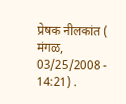प्रेषक नीलकांत ( मंगळ, 03/25/2008 - 14:21) .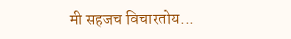मी सहजच विचारतोय...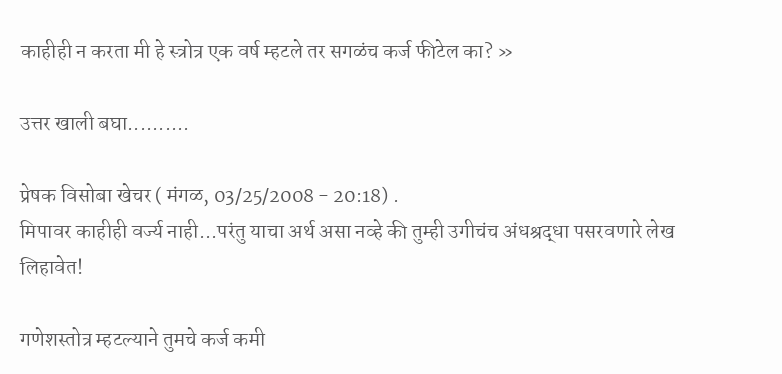काहीही न करता मी हे स्त्रोत्र एक वर्ष म्हटले तर सगळंच कर्ज फीटेल का? »

उत्तर खाली बघा..........

प्रेषक विसोबा खेचर ( मंगळ, 03/25/2008 - 20:18) .
मिपावर काहीही वर्ज्य नाही...परंतु याचा अर्थ असा नव्हे की तुम्ही उगीचंच अंधश्रद्धा पसरवणारे लेख लिहावेत!

गणेशस्तोत्र म्हटल्याने तुमचे कर्ज कमी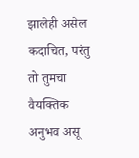झालेही असेल कदाचित, परंतु तो तुमचा वैयक्तिक अनुभव असू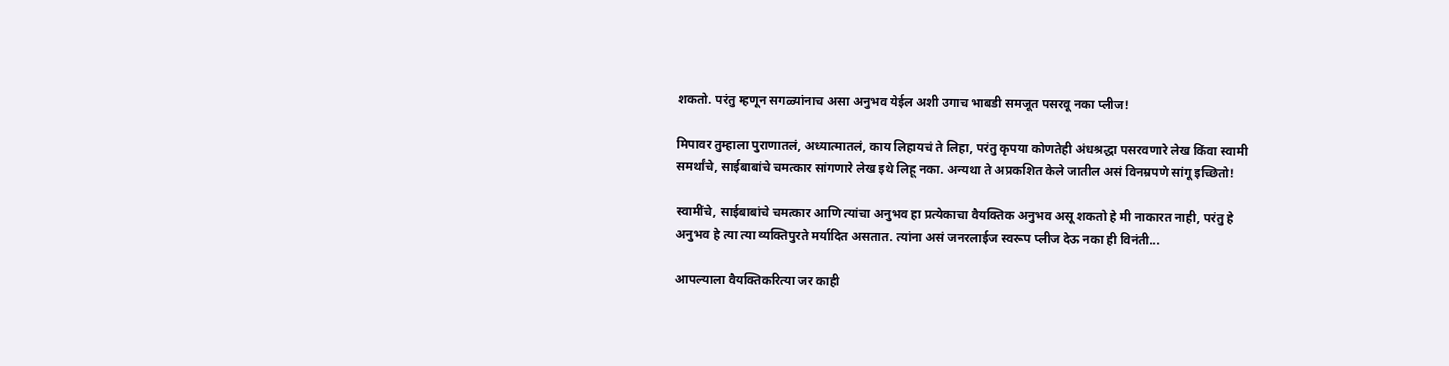शकतो. परंतु म्हणून सगळ्यांनाच असा अनुभव येईल अशी उगाच भाबडी समजूत पसरवू नका प्लीज!

मिपावर तुम्हाला पुराणातलं, अध्यात्मातलं, काय लिहायचं ते लिहा, परंतु कृपया कोणतेही अंधश्रद्धा पसरवणारे लेख किंवा स्वामी समर्थांचे, साईबाबांचे चमत्कार सांगणारे लेख इथे लिहू नका. अन्यथा ते अप्रकशित केले जातील असं विनम्रपणे सांगू इच्छितो!

स्वामींचे, साईबाबांचे चमत्कार आणि त्यांचा अनुभव हा प्रत्येकाचा वैयक्तिक अनुभव असू शकतो हे मी नाकारत नाही, परंतु हे अनुभव हे त्या त्या व्यक्तिपुरते मर्यादित असतात. त्यांना असं जनरलाईज स्वरूप प्लीज देऊ नका ही विनंती...

आपल्याला वैयक्तिकरित्या जर काही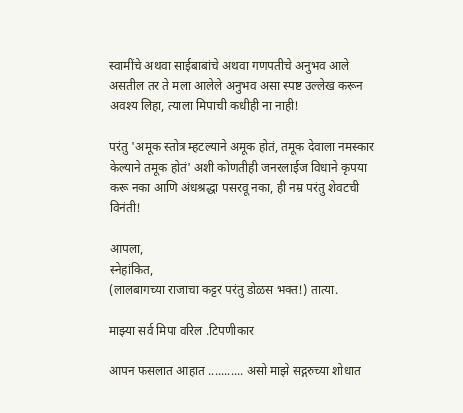स्वामींचे अथवा साईबाबांचे अथवा गणपतीचे अनुभव आले असतील तर ते मला आलेले अनुभव असा स्पष्ट उल्लेख करून अवश्य लिहा, त्याला मिपाची कधीही ना नाही!

परंतु 'अमूक स्तोत्र म्हटल्याने अमूक होतं, तमूक देवाला नमस्कार केल्याने तमूक होतं' अशी कोणतीही जनरलाईज विधाने कृपया करू नका आणि अंधश्रद्धा पसरवू नका, ही नम्र परंतु शेवटची विनंती!

आपला,
स्नेहांकित,
(लालबागच्या राजाचा कट्टर परंतु डोळस भक्त!) तात्या.

माझ्या सर्व मिपा वरिल .टिपणीकार

आपन फसलात आहात ........... असो माझे सद्गरुच्या शोधात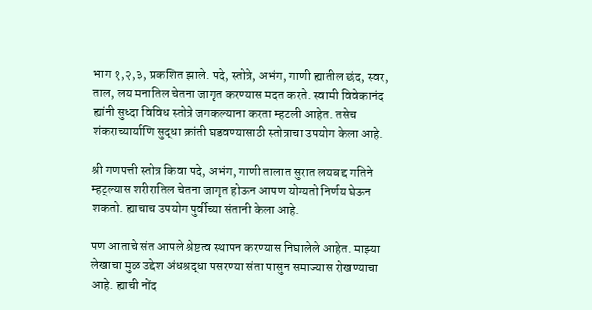भाग १,२,३, प्रकशित झाले. पदे, स्तोत्रे, अभंग, गाणी ह्यातील छंद, स्वर, ताल, लय मनातिल चेतना जागृत करण्यास मदत करते. स्वामी विवेकानंद ह्यांनी सुध्दा विविध स्तोत्रे जगकल्याना करता म्हटली आहेत. तसेच शंकराच्यार्याणि सुद्धा क्रांती घडवण्यासाठी स्तोत्राचा उपयोग केला आहे.

श्री गणपत्ती स्तोत्र किवा पदे, अभंग, गाणी तालात सुरात लयबद्द गतिने म्हट्ल्यास शरीरातिल चेतना जागृत होऊन आपण योग्यतो निर्णय घेऊन शकतो. ह्याचाच उपयोग पुर्वीच्या संतानी केला आहे.

पण आताचे संत आपले श्रेष्टत्व स्थापन करण्यास निघालेले आहेत. माझ्या लेखाचा मुळ उद्देश अंधश्रद्धा पसरण्या संता पासुन समाज्यास रोखण्याचा आहे. ह्याची नोंद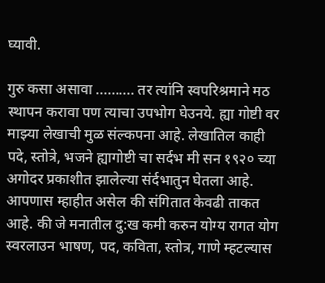घ्यावी.

गुरु कसा असावा .......... तर त्यांनि स्वपरिश्रमाने मठ स्थापन करावा पण त्याचा उपभोग घेउनये. ह्या गोष्टी वर माझ्या लेखाची मुळ संल्कपना आहे. लेखातिल काही पदे, स्तोत्रे, भजने ह्यागोष्टी चा सर्दभ मी सन १९२० च्या अगोदर प्रकाशीत झालेल्या संर्दभातुन घेतला आहे.
आपणास म्हाहीत असेल की संगितात केवढी ताकत आहे. की जे मनातील दु:ख कमी करुन योग्य रागत योग स्वरलाउन भाषण, पद, कविता, स्तोत्र, गाणे म्हटल्यास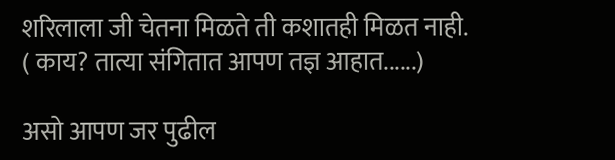शरिलाला जी चेतना मिळते ती कशातही मिळत नाही. ( काय? तात्या संगितात आपण तज्ञ आहात......)

असो आपण जर पुढील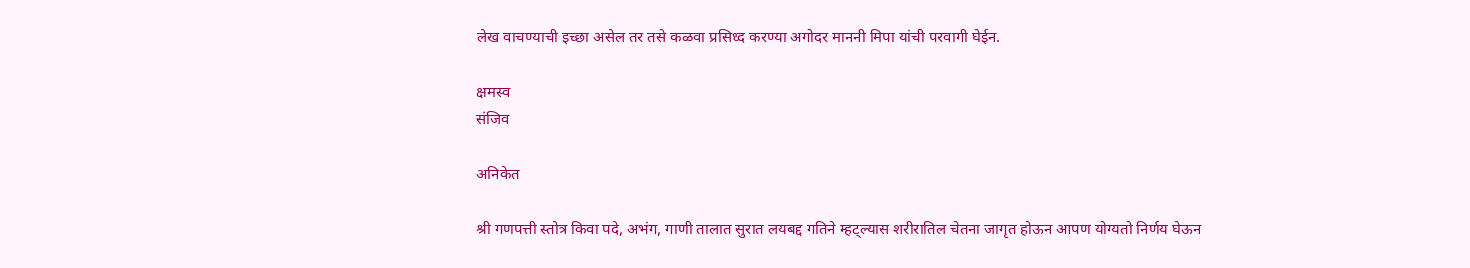लेख वाचण्याची इच्छा असेल तर तसे कळवा प्रसिध्द करण्या अगोदर माननी मिपा यांची परवागी घेईन.

क्षमस्व
संजिव

अनिकेत

श्री गणपत्ती स्तोत्र किवा पदे, अभंग, गाणी तालात सुरात लयबद्द गतिने म्हट्ल्यास शरीरातिल चेतना जागृत होऊन आपण योग्यतो निर्णय घेऊन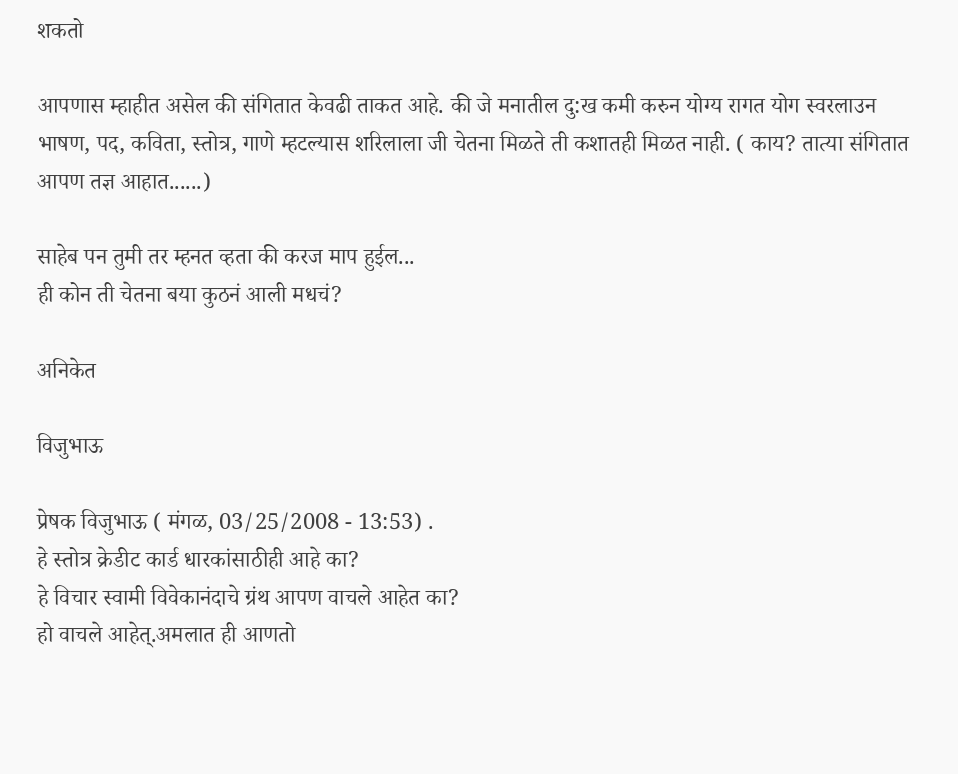शकतो

आपणास म्हाहीत असेल की संगितात केवढी ताकत आहे. की जे मनातील दु:ख कमी करुन योग्य रागत योग स्वरलाउन भाषण, पद, कविता, स्तोत्र, गाणे म्हटल्यास शरिलाला जी चेतना मिळते ती कशातही मिळत नाही. ( काय? तात्या संगितात आपण तज्ञ आहात......)

साहेब पन तुमी तर म्हनत व्हता की करज माप हुईल...
ही कोन ती चेतना बया कुठनं आली मधचं?

अनिकेत

विजुभाऊ

प्रेषक विजुभाऊ ( मंगळ, 03/25/2008 - 13:53) .
हे स्तोत्र क्रेडीट कार्ड धारकांसाठीही आहे का?
हे विचार स्वामी विवेकानंदाचे ग्रंथ आपण वाचले आहेत का?
हो वाचले आहेत्.अमलात ही आणतो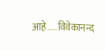आहे.....विवेकानन्द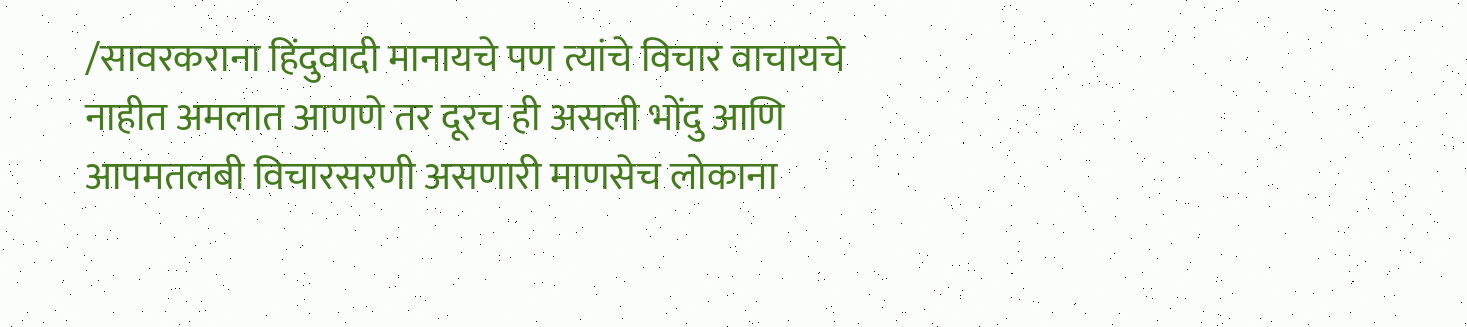/सावरकराना हिंदुवादी मानायचे पण त्यांचे विचार वाचायचे नाहीत अमलात आणणे तर दूरच ही असली भोंदु आणि आपमतलबी विचारसरणी असणारी माणसेच लोकाना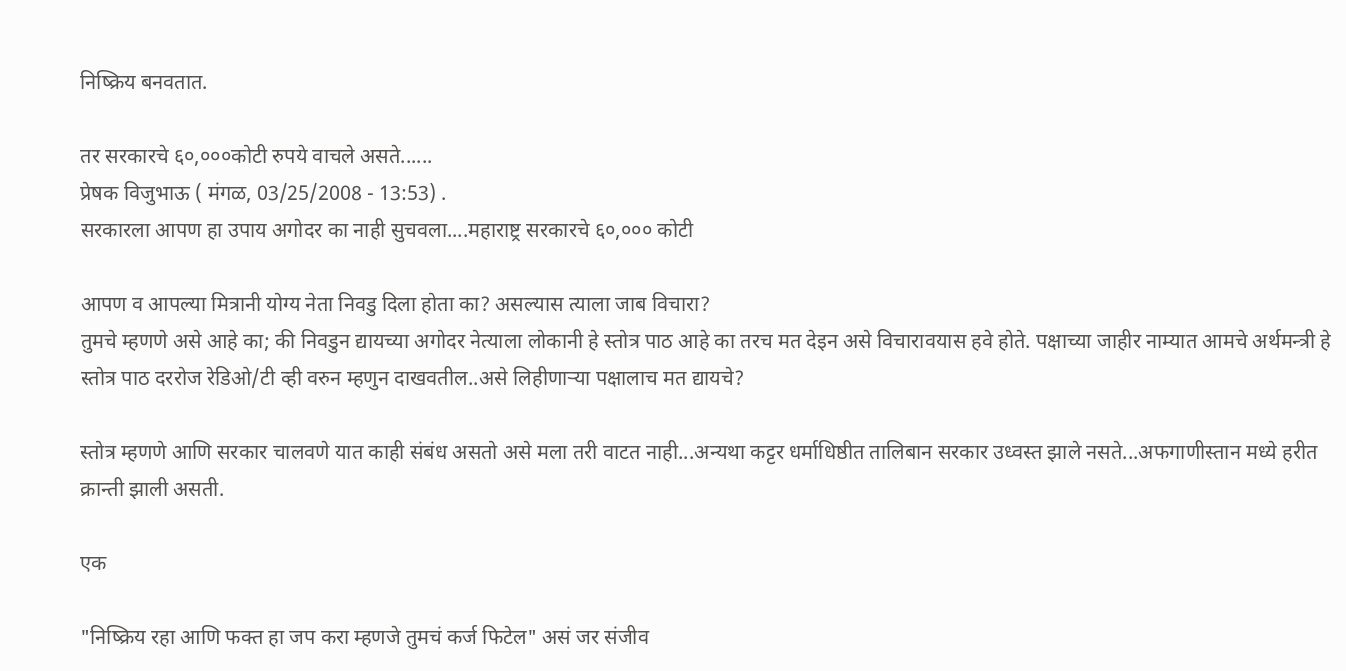निष्क्रिय बनवतात.

तर सरकारचे ६०,०००कोटी रुपये वाचले असते......
प्रेषक विजुभाऊ ( मंगळ, 03/25/2008 - 13:53) .
सरकारला आपण हा उपाय अगोदर का नाही सुचवला....महाराष्ट्र सरकारचे ६०,००० कोटी

आपण व आपल्या मित्रानी योग्य नेता निवडु दिला होता का? असल्यास त्याला जाब विचारा?
तुमचे म्हणणे असे आहे का; की निवडुन द्यायच्या अगोदर नेत्याला लोकानी हे स्तोत्र पाठ आहे का तरच मत देइन असे विचारावयास हवे होते. पक्षाच्या जाहीर नाम्यात आमचे अर्थमन्त्री हे स्तोत्र पाठ दररोज रेडिओ/टी व्ही वरुन म्हणुन दाखवतील..असे लिहीणार्‍या पक्षालाच मत द्यायचे?

स्तोत्र म्हणणे आणि सरकार चालवणे यात काही संबंध असतो असे मला तरी वाटत नाही...अन्यथा कट्टर धर्माधिष्ठीत तालिबान सरकार उध्वस्त झाले नसते...अफगाणीस्तान मध्ये हरीत क्रान्ती झाली असती.

एक

"निष्क्रिय रहा आणि फक्त हा जप करा म्हणजे तुमचं कर्ज फिटेल" असं जर संजीव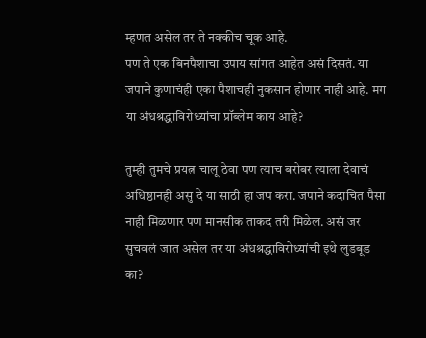म्हणत असेल तर ते नक्कीच चूक आहे.
पण ते एक बिनपैशाचा उपाय सांगत आहेत असं दिसतं. या जपाने कुणाचंही एका पैशाचही नुकसान होणार नाही आहे. मग या अंधश्रद्धाविरोध्यांचा प्रॉब्लेम काय आहे?

तुम्ही तुमचे प्रयत्न चालू ठेवा पण त्याच बरोबर त्याला देवाचं अधिष्ठानही असु दे या साठी हा जप करा. जपाने कदाचित पैसा नाही मिळणार पण मानसीक ताकद तरी मिळेल. असं जर सुचवलं जात असेल तर या अंधश्रद्धाविरोध्यांची इथे लुडबूड का?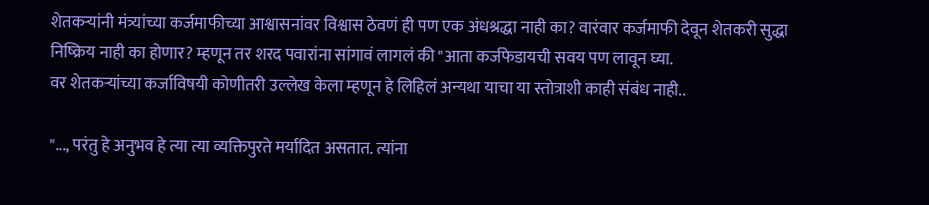शेतकर्‍यांनी मंत्र्यांच्या कर्जमाफीच्या आश्वासनांवर विश्वास ठेवणं ही पण एक अंधश्रद्धा नाही का? वारंवार कर्जमाफी देवून शेतकरी सुद्धा निष्क्रिय नाही का होणार? म्हणून तर शरद पवारांना सांगावं लागलं की "आता कर्जफेडायची सवय पण लावून घ्या.
वर शेतकर्‍यांच्या कर्जाविषयी कोणीतरी उल्लेख केला म्हणून हे लिहिलं अन्यथा याचा या स्तोत्राशी काही संबंध नाही..

"..., परंतु हे अनुभव हे त्या त्या व्यक्तिपुरते मर्यादित असतात. त्यांना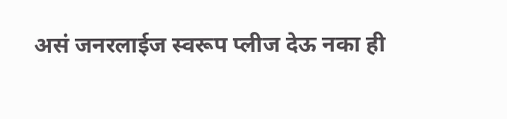असं जनरलाईज स्वरूप प्लीज देऊ नका ही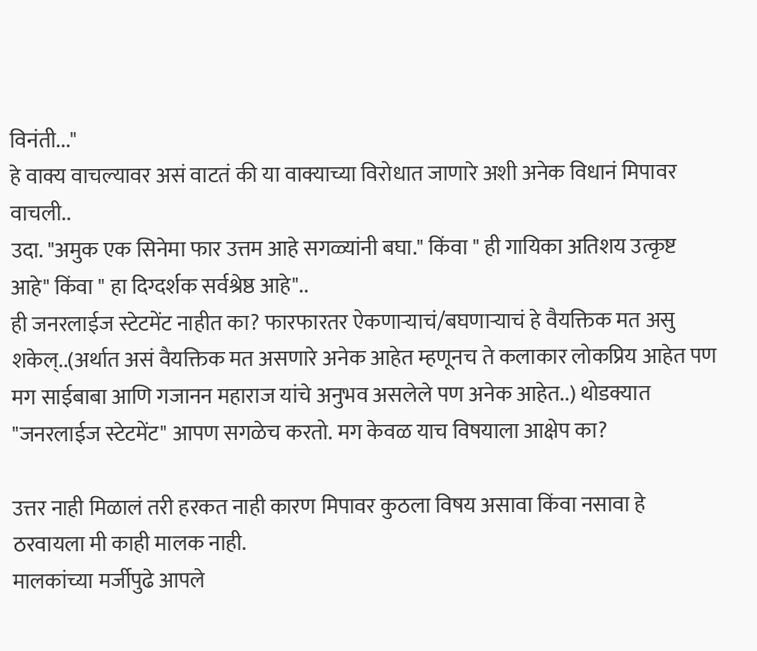विनंती..."
हे वाक्य वाचल्यावर असं वाटतं की या वाक्याच्या विरोधात जाणारे अशी अनेक विधानं मिपावर वाचली..
उदा. "अमुक एक सिनेमा फार उत्तम आहे सगळ्यांनी बघा." किंवा " ही गायिका अतिशय उत्कृष्ट आहे" किंवा " हा दिग्दर्शक सर्वश्रेष्ठ आहे"..
ही जनरलाईज स्टेटमेंट नाहीत का? फारफारतर ऐकणार्‍याचं/बघणार्‍याचं हे वैयक्तिक मत असु शकेल्..(अर्थात असं वैयक्तिक मत असणारे अनेक आहेत म्हणूनच ते कलाकार लोकप्रिय आहेत पण मग साईबाबा आणि गजानन महाराज यांचे अनुभव असलेले पण अनेक आहेत..) थोडक्यात "जनरलाईज स्टेटमेंट" आपण सगळेच करतो. मग केवळ याच विषयाला आक्षेप का?

उत्तर नाही मिळालं तरी हरकत नाही कारण मिपावर कुठला विषय असावा किंवा नसावा हे ठरवायला मी काही मालक नाही.
मालकांच्या मर्जीपुढे आपले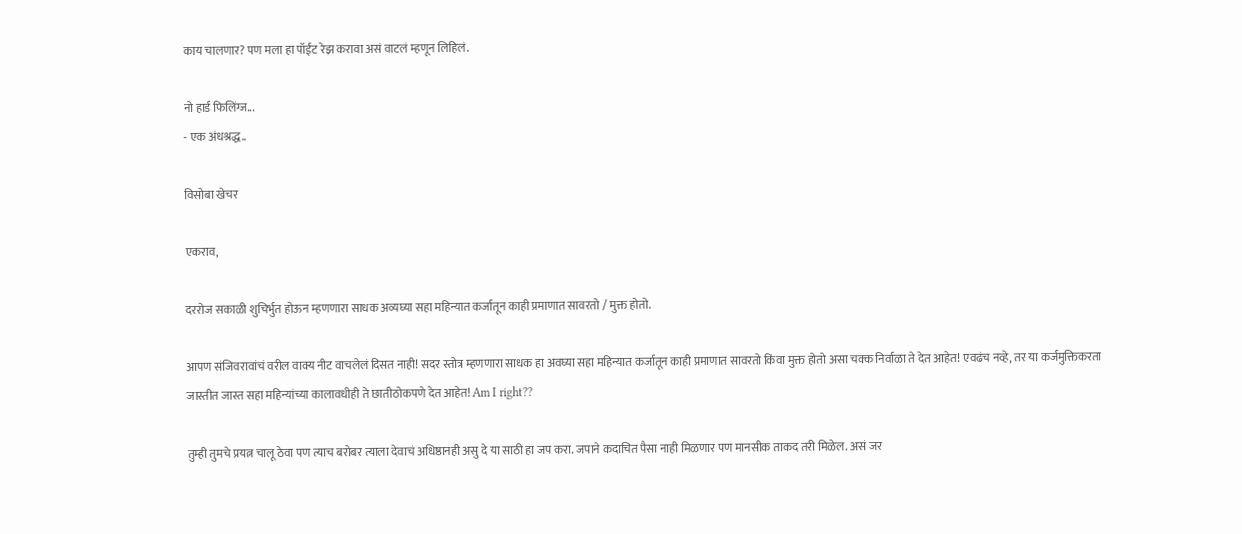काय चालणार? पण मला हा पॉईंट रेझ करावा असं वाटलं म्हणून लिहिलं.

नो हार्ड फिलिंग्ज...
- एक अंधश्रद्ध..

विसोबा खेचर

एकराव,

दररोज सकाळी शुचिर्भुत होऊन म्हणणारा साधक अव्यघ्या सहा महिन्यात कर्जातून काही प्रमाणात सावरतो / मुक्त होतो.

आपण संजिवरावांचं वरील वाक्य नीट वाचलेलं दिसत नाही! सदर स्तोत्र म्हणणारा साधक हा अवघ्या सहा महिन्यात कर्जातून काही प्रमाणात सावरतो किंवा मुक्त होतो असा चक्क निर्वाळा ते देत आहेत! एवढंच नव्हे, तर या कर्जमुक्तिकरता जास्तीत जास्त सहा महिन्यांच्या कालावधीही ते छातीठोकपणे देत आहेत! Am I right??

तुम्ही तुमचे प्रयत्न चालू ठेवा पण त्याच बरोबर त्याला देवाचं अधिष्ठानही असु दे या साठी हा जप करा. जपाने कदाचित पैसा नाही मिळणार पण मानसीक ताकद तरी मिळेल. असं जर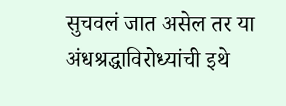सुचवलं जात असेल तर या अंधश्रद्धाविरोध्यांची इथे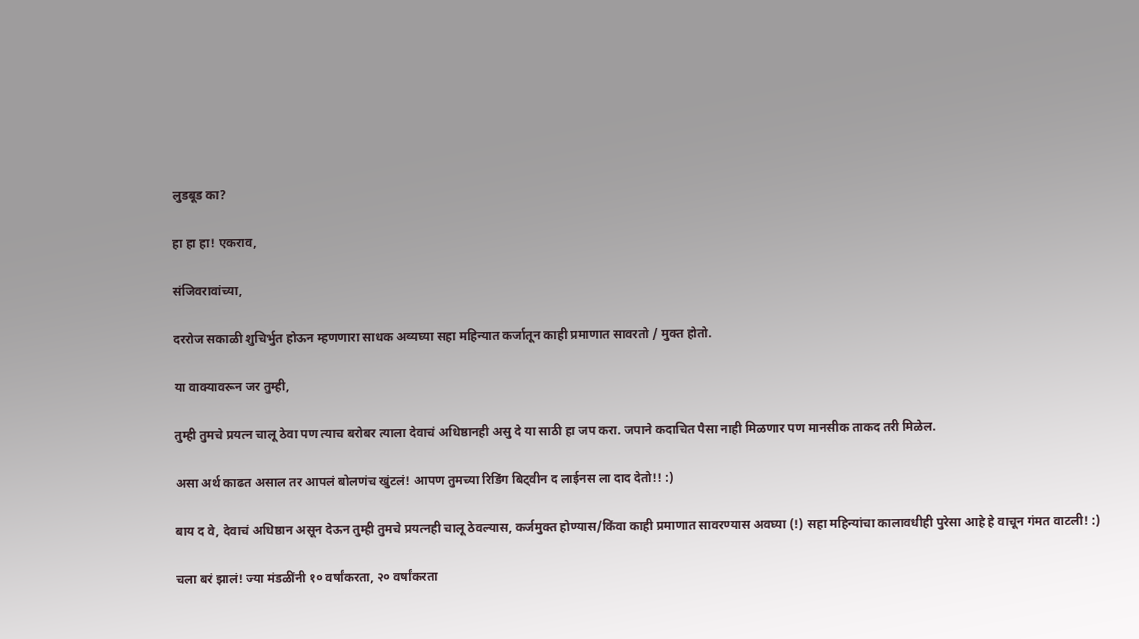लुडबूड का?

हा हा हा! एकराव,

संजिवरावांच्या,

दररोज सकाळी शुचिर्भुत होऊन म्हणणारा साधक अव्यघ्या सहा महिन्यात कर्जातून काही प्रमाणात सावरतो / मुक्त होतो.

या वाक्यावरून जर तुम्ही,

तुम्ही तुमचे प्रयत्न चालू ठेवा पण त्याच बरोबर त्याला देवाचं अधिष्ठानही असु दे या साठी हा जप करा. जपाने कदाचित पैसा नाही मिळणार पण मानसीक ताकद तरी मिळेल.

असा अर्थ काढत असाल तर आपलं बोलणंच खुंटलं! आपण तुमच्या रिडिंग बिट्वीन द लाईनस ला दाद देतो!! :)

बाय द वे, देवाचं अधिष्ठान असून देऊन तुम्ही तुमचे प्रयत्नही चालू ठेवल्यास, कर्जमुक्त होण्यास/किंवा काही प्रमाणात सावरण्यास अवघ्या (!) सहा महिन्यांचा कालावधीही पुरेसा आहे हे वाचून गंमत वाटली! :)

चला बरं झालं! ज्या मंडळींनी १० वर्षांकरता, २० वर्षांकरता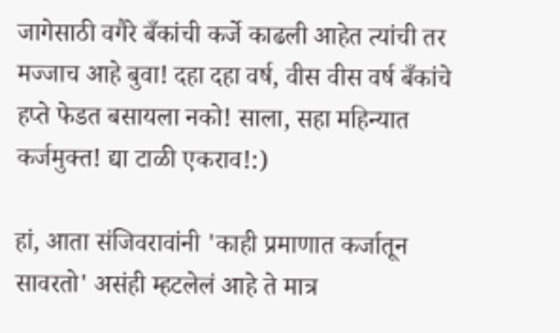जागेसाठी वगैरे बँकांची कर्जे काढली आहेत त्यांची तर मज्जाच आहे बुवा! दहा दहा वर्ष, वीस वीस वर्ष बँकांचे हप्ते फेडत बसायला नको! साला, सहा महिन्यात कर्जमुक्त! द्या टाळी एकराव!:)

हां, आता संजिवरावांनी 'काही प्रमाणात कर्जातून सावरतो' असंही म्हटलेलं आहे ते मात्र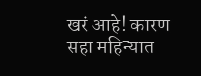खरं आहे! कारण सहा महिन्यात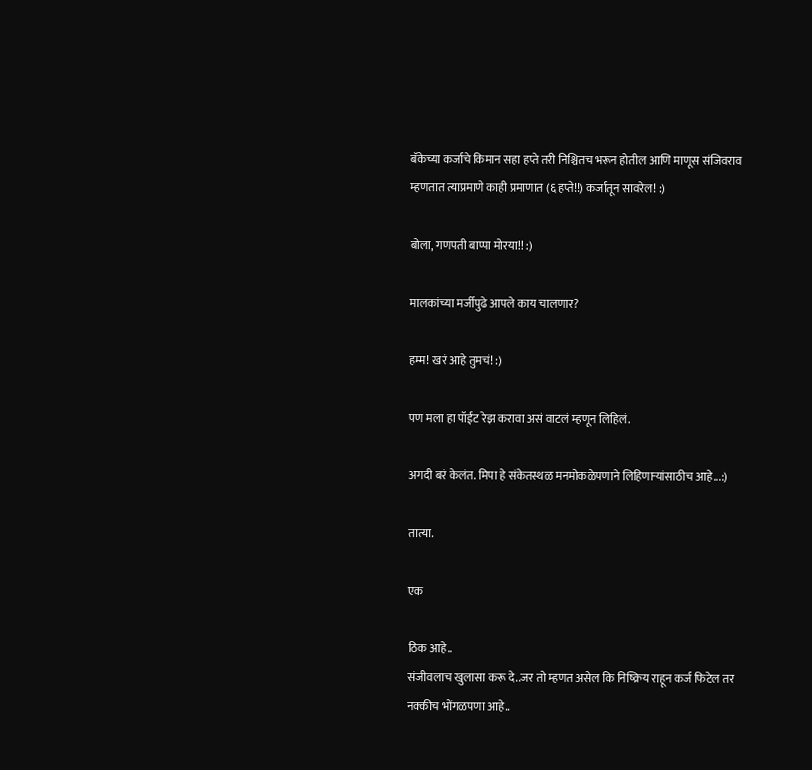बॅकेच्या कर्जाचे किमान सहा हप्ते तरी निश्चितच भरून होतील आणि माणूस संजिवराव म्हणतात त्याप्रमाणे काही प्रमाणात (६ हप्ते!!) कर्जातून सावरेल! :)

बोला, गणपती बाप्पा मोरया!! :)

मालकांच्या मर्जीपुढे आपले काय चालणार?

हम्म! खरं आहे तुमचं! :)

पण मला हा पॉईंट रेझ करावा असं वाटलं म्हणून लिहिलं.

अगदी बरं केलंत. मिपा हे संकेतस्थळ मनमोकळेपणाने लिहिणार्‍यांसाठीच आहे...:)

तात्या.

एक

ठिक आहे..
संजीवलाच खुलासा करू दे..जर तो म्हणत असेल कि निष्क्रिय राहून कर्ज फिटेल तर नक्कीच भोंगळपणा आहे..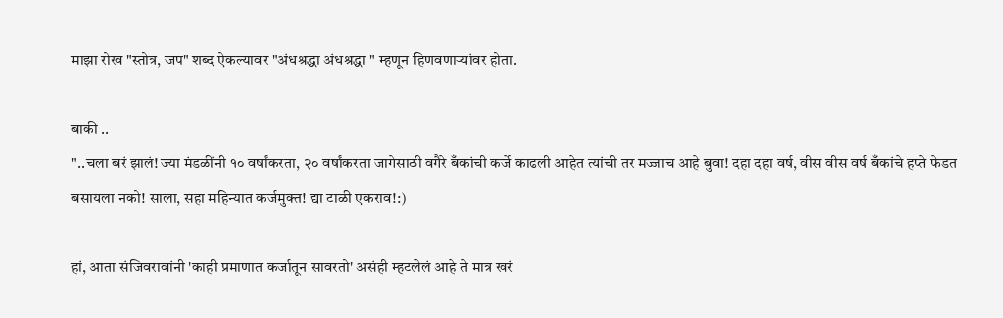माझा रोख "स्तोत्र, जप" शब्द ऐकल्यावर "अंधश्रद्धा अंधश्रद्धा " म्हणून हिणवणार्‍यांवर होता.

बाकी ..
"..चला बरं झालं! ज्या मंडळींनी १० वर्षांकरता, २० वर्षांकरता जागेसाठी वगैरे बँकांची कर्जे काढली आहेत त्यांची तर मज्जाच आहे बुवा! दहा दहा वर्ष, वीस वीस वर्ष बँकांचे हप्ते फेडत बसायला नको! साला, सहा महिन्यात कर्जमुक्त! द्या टाळी एकराव!:)

हां, आता संजिवरावांनी 'काही प्रमाणात कर्जातून सावरतो' असंही म्हटलेलं आहे ते मात्र खरं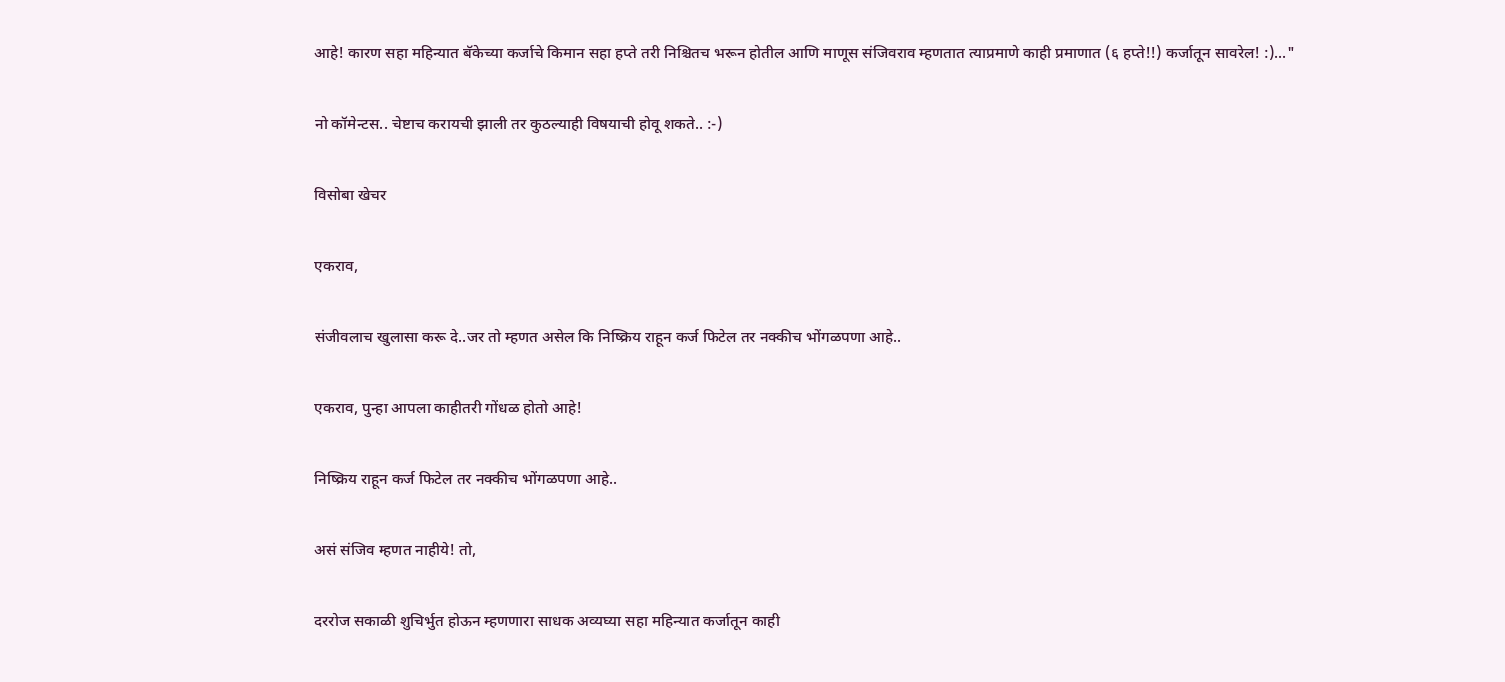आहे! कारण सहा महिन्यात बॅकेच्या कर्जाचे किमान सहा हप्ते तरी निश्चितच भरून होतील आणि माणूस संजिवराव म्हणतात त्याप्रमाणे काही प्रमाणात (६ हप्ते!!) कर्जातून सावरेल! :)..."

नो कॉमेन्टस.. चेष्टाच करायची झाली तर कुठल्याही विषयाची होवू शकते.. :-)

विसोबा खेचर

एकराव,

संजीवलाच खुलासा करू दे..जर तो म्हणत असेल कि निष्क्रिय राहून कर्ज फिटेल तर नक्कीच भोंगळपणा आहे..

एकराव, पुन्हा आपला काहीतरी गोंधळ होतो आहे!

निष्क्रिय राहून कर्ज फिटेल तर नक्कीच भोंगळपणा आहे..

असं संजिव म्हणत नाहीये! तो,

दररोज सकाळी शुचिर्भुत होऊन म्हणणारा साधक अव्यघ्या सहा महिन्यात कर्जातून काही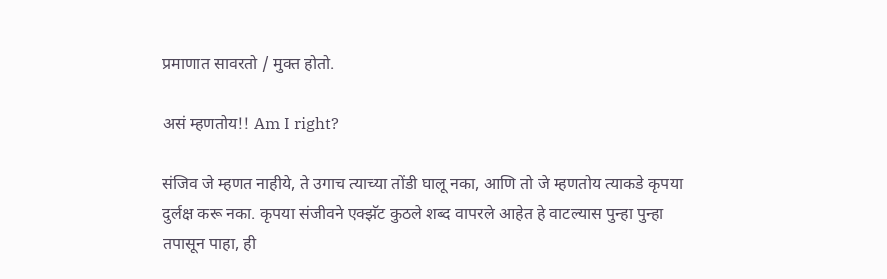प्रमाणात सावरतो / मुक्त होतो.

असं म्हणतोय!! Am I right?

संजिव जे म्हणत नाहीये, ते उगाच त्याच्या तोंडी घालू नका, आणि तो जे म्हणतोय त्याकडे कृपया दुर्लक्ष करू नका. कृपया संजीवने एक्झॅट कुठले शब्द वापरले आहेत हे वाटल्यास पुन्हा पुन्हा तपासून पाहा, ही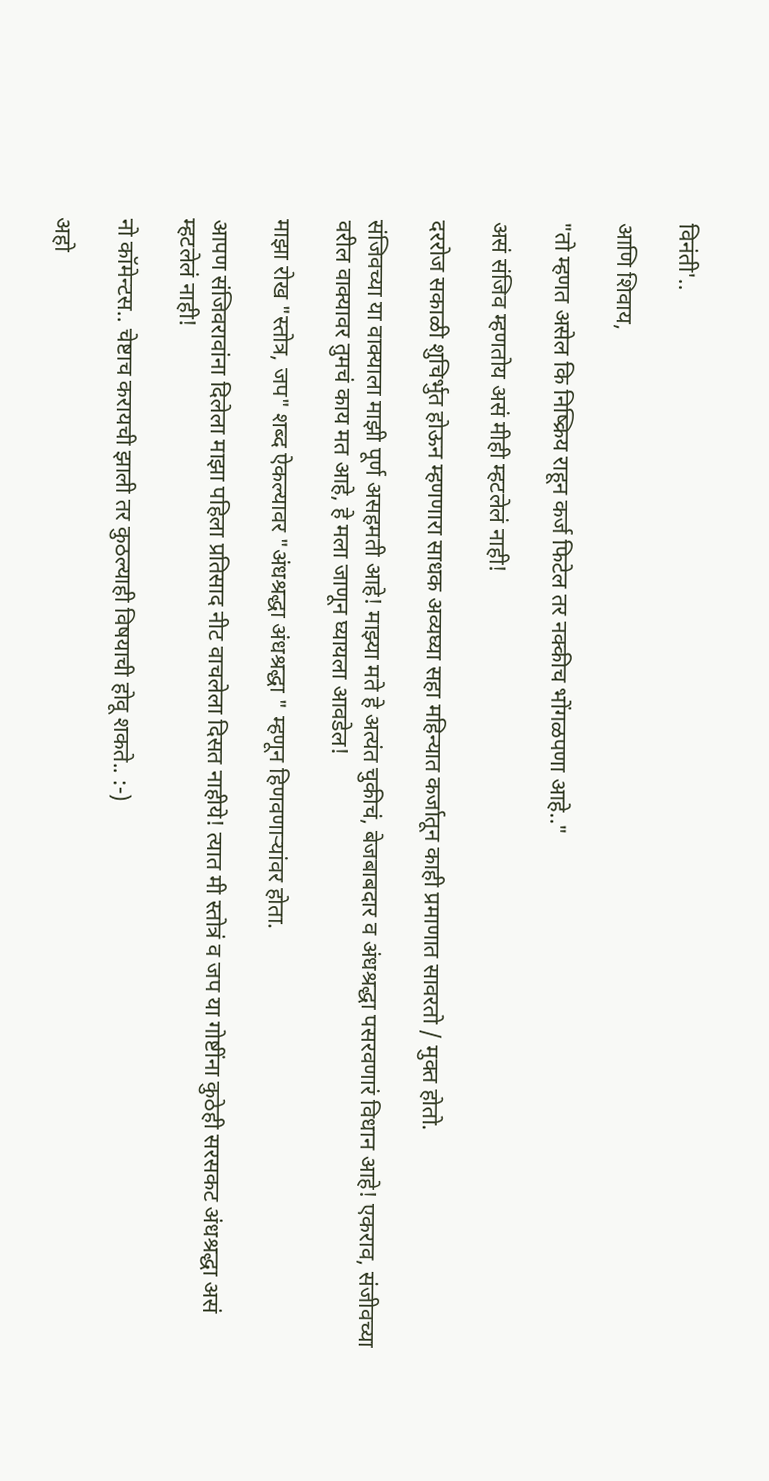विनंती'..

आणि शिवाय,

"तो म्हणत असेल कि निष्क्रिय राहून कर्ज फिटेल तर नक्कीच भोंगळपणा आहे.."

असं संजिव म्हणतोय असं मीही म्हटलेलं नाही!

दररोज सकाळी शुचिर्भुत होऊन म्हणणारा साधक अव्यघ्या सहा महिन्यात कर्जातून काही प्रमाणात सावरतो / मुक्त होतो.

संजिवच्या या वाक्याला माझी पूर्ण असहमती आहे! माझ्या मते हे अत्यंत चुकीचं, बेजबाबदार व अंधश्रद्धा पसरवणारं विधान आहे! एकराव, संजीवच्या वरील वाक्यावर तुमचं काय मत आहे, हे मला जाणून घ्यायला आवडेल!

माझा रोख "स्तोत्र, जप" शब्द ऐकल्यावर "अंधश्रद्धा अंधश्रद्धा " म्हणून हिणवणार्‍यांवर होता.

आपण संजिवरावांना दिलेला माझा पहिला प्रतिसाद नीट वाचलेला दिसत नाहीये! त्यात मी स्तोत्रं व जप या गोष्टींना कुठेही सरसकट अंधश्रद्धा असं म्हटलेलं नाही!

नो कॉमेन्टस.. चेष्टाच करायची झाली तर कुठल्याही विषयाची होवू शकते.. :-)

अहो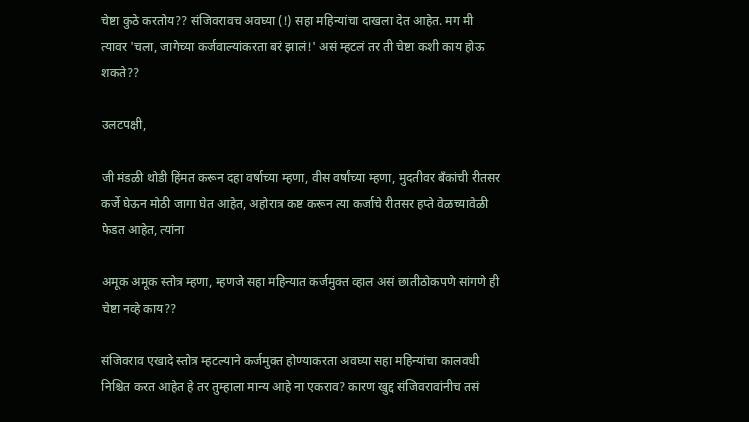चेष्टा कुठे करतोय?? संजिवरावच अवघ्या (!) सहा महिन्यांचा दाखला देत आहेत. मग मी त्यावर 'चला, जागेच्या कर्जवाल्यांकरता बरं झालं!' असं म्हटलं तर ती चेष्टा कशी काय होऊ शकते??

उलटपक्षी,

जी मंडळी थोडी हिंमत करून दहा वर्षाच्या म्हणा, वीस वर्षांच्या म्हणा, मुदतीवर बँकांची रीतसर कर्जे घेऊन मोठी जागा घेत आहेत, अहोरात्र कष्ट करून त्या कर्जाचे रीतसर हप्ते वेळच्यावेळी फेडत आहेत, त्यांना

अमूक अमूक स्तोत्र म्हणा, म्हणजे सहा महिन्यात कर्जमुक्त व्हाल असं छातीठोकपणे सांगणे ही चेष्टा नव्हे काय??

संजिवराव एखादे स्तोत्र म्हटल्याने कर्जमुक्त होण्याकरता अवघ्या सहा महिन्यांचा कालवधी निश्चित करत आहेत हे तर तुम्हाला मान्य आहे ना एकराव? कारण खुद्द संजिवरावांनीच तसं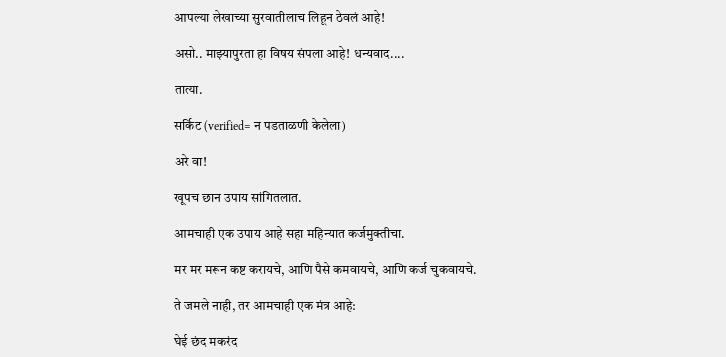आपल्या लेखाच्या सुरवातीलाच लिहून ठेवलं आहे!

असो.. माझ्यापुरता हा विषय संपला आहे! धन्यवाद....

तात्या.

सर्किट (verified= न पडताळणी केलेला)

अरे वा!

खूपच छान उपाय सांगितलात.

आमचाही एक उपाय आहे सहा महिन्यात कर्जमुक्तीचा.

मर मर मरून कष्ट करायचे, आणि पैसे कमवायचे, आणि कर्ज चुकवायचे.

ते जमले नाही, तर आमचाही एक मंत्र आहे:

घेई छंद मकरंद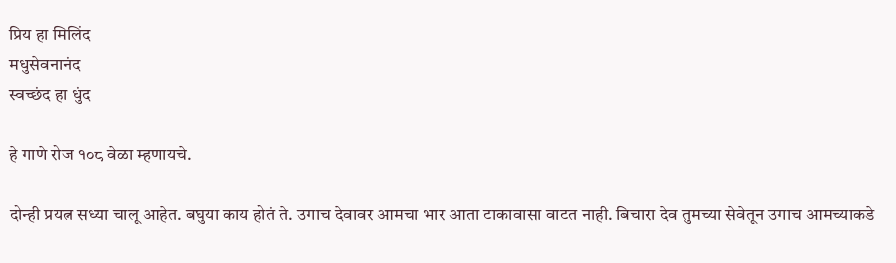प्रिय हा मिलिंद
मधुसेवनानंद
स्वच्छंद हा धुंद

हे गाणे रोज १०८ वेळा म्हणायचे.

दोन्ही प्रयत्न सध्या चालू आहेत. बघुया काय होतं ते. उगाच देवावर आमचा भार आता टाकावासा वाटत नाही. बिचारा देव तुमच्या सेवेतून उगाच आमच्याकडे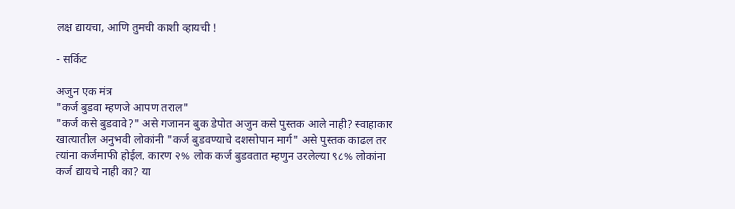लक्ष द्यायचा, आणि तुमची काशी व्हायची !

- सर्किट

अजुन एक मंत्र
"कर्ज बुडवा म्हणजे आपण तराल"
"कर्ज कसे बुडवावे?" असे गजानन बुक डेपोत अजुन कसे पुस्तक आले नाही? स्वाहाकार खात्यातील अनुभवी लोकांनी "कर्ज बुडवण्याचे दशसोपान मार्ग" असे पुस्तक काढल तर त्यांना कर्जमाफी होईल. कारण २% लोक कर्ज बुडवतात म्हणुन उरलेल्या ९८% लोकांना कर्ज द्यायचे नाही का? या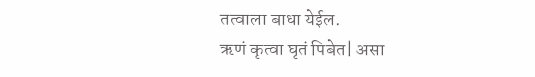तत्वाला बाधा येईल.
ऋणं कृत्वा घृतं पिबेत| असा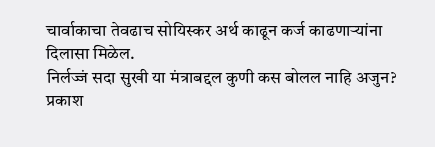चार्वाकाचा तेवढाच सोयिस्कर अर्थ काढून कर्ज काढणार्‍यांना दिलासा मिळेल.
निर्लज्जं सदा सुखी या मंत्राबद्दल कुणी कस बोलल नाहि अजुन?
प्रकाश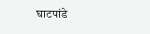घाटपांडे